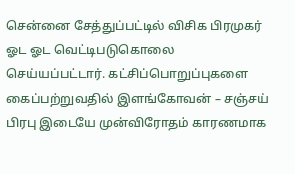சென்னை சேத்துப்பட்டில் விசிக பிரமுகர் ஓட ஓட வெட்டிபடுகொலை செய்யப்பட்டார். கட்சிப்பொறுப்புகளை கைப்பற்றுவதில் இளங்கோவன் – சஞ்சய் பிரபு இடையே முன்விரோதம் காரணமாக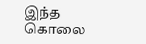இந்த கொலை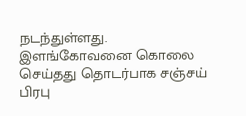நடந்துள்ளது.
இளங்கோவனை கொலை செய்தது தொடர்பாக சஞ்சய் பிரபு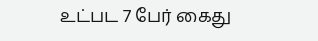உட்பட 7 பேர் கைது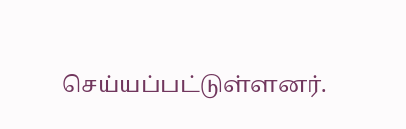செய்யப்பட்டுள்ளனர்.